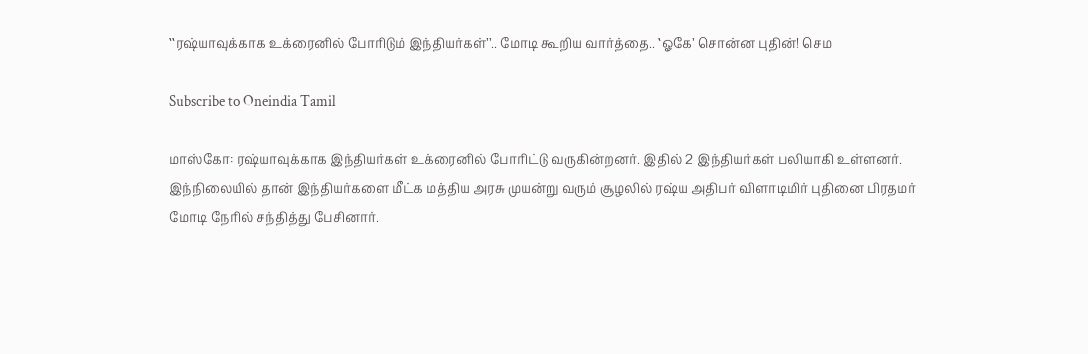‛‛ரஷ்யாவுக்காக உக்ரைனில் போரிடும் இந்தியர்கள்’’.. மோடி கூறிய வார்த்தை.. ‛ஓகே’ சொன்ன புதின்! செம

Subscribe to Oneindia Tamil

மாஸ்கோ: ரஷ்யாவுக்காக இந்தியர்கள் உக்ரைனில் போரிட்டு வருகின்றனர். இதில் 2 இந்தியர்கள் பலியாகி உள்ளனர். இந்நிலையில் தான் இந்தியர்களை மீட்க மத்திய அரசு முயன்று வரும் சூழலில் ரஷ்ய அதிபர் விளாடிமிர் புதினை பிரதமர் மோடி நேரில் சந்தித்து பேசினார்.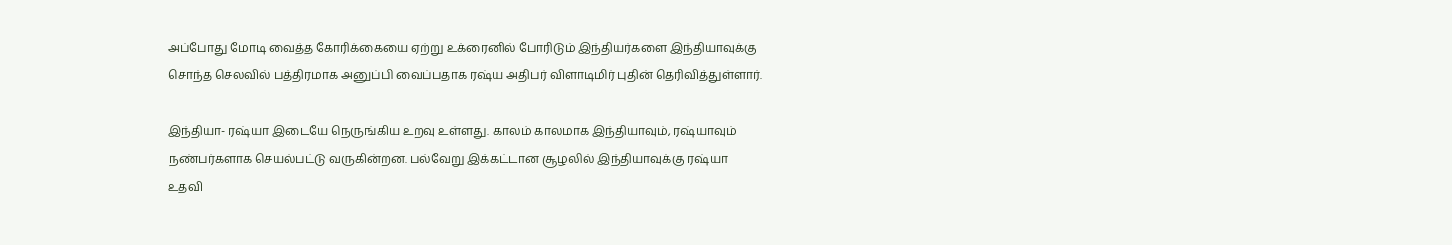அப்போது மோடி வைத்த கோரிக்கையை ஏற்று உக்ரைனில் போரிடும் இந்தியர்களை இந்தியாவுக்கு சொந்த செலவில் பத்திரமாக அனுப்பி வைப்பதாக ரஷ்ய அதிபர் விளாடிமிர் புதின் தெரிவித்துள்ளார்.

இந்தியா- ரஷ்யா இடையே நெருங்கிய உறவு உள்ளது. காலம் காலமாக இந்தியாவும், ரஷ்யாவும் நண்பர்களாக செயல்பட்டு வருகின்றன. பல்வேறு இக்கட்டான சூழலில் இந்தியாவுக்கு ரஷ்யா உதவி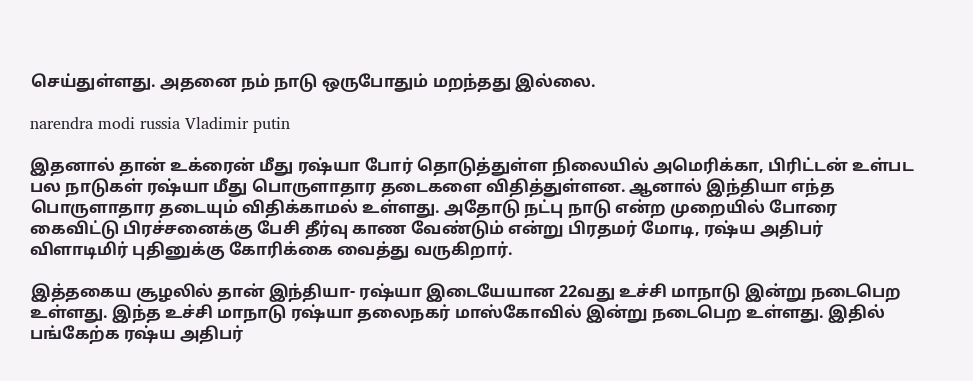செய்துள்ளது. அதனை நம் நாடு ஒருபோதும் மறந்தது இல்லை.

narendra modi russia Vladimir putin

இதனால் தான் உக்ரைன் மீது ரஷ்யா போர் தொடுத்துள்ள நிலையில் அமெரிக்கா, பிரிட்டன் உள்பட பல நாடுகள் ரஷ்யா மீது பொருளாதார தடைகளை விதித்துள்ளன. ஆனால் இந்தியா எந்த பொருளாதார தடையும் விதிக்காமல் உள்ளது. அதோடு நட்பு நாடு என்ற முறையில் போரை கைவிட்டு பிரச்சனைக்கு பேசி தீர்வு காண வேண்டும் என்று பிரதமர் மோடி, ரஷ்ய அதிபர் விளாடிமிர் புதினுக்கு கோரிக்கை வைத்து வருகிறார்.

இத்தகைய சூழலில் தான் இந்தியா- ரஷ்யா இடையேயான 22வது உச்சி மாநாடு இன்று நடைபெற உள்ளது. இந்த உச்சி மாநாடு ரஷ்யா தலைநகர் மாஸ்கோவில் இன்று நடைபெற உள்ளது. இதில் பங்கேற்க ரஷ்ய அதிபர்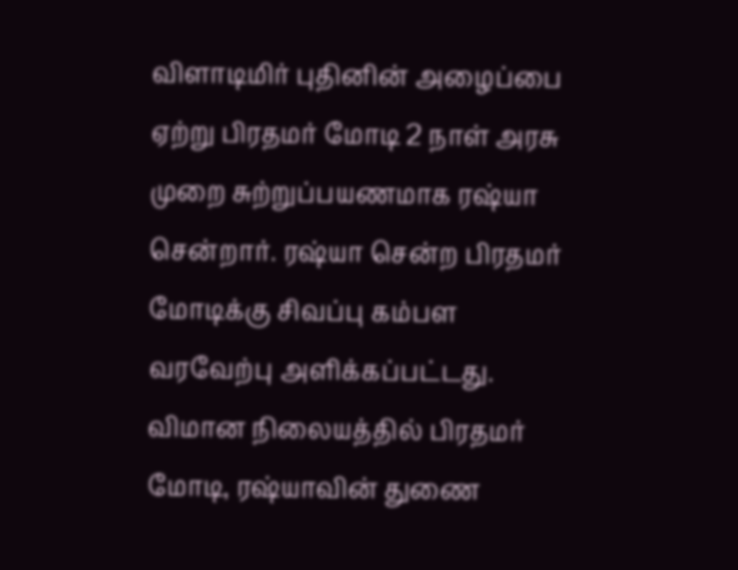விளாடிமிர் புதினின் அழைப்பை ஏற்று பிரதமர் மோடி 2 நாள் அரசு முறை சுற்றுப்பயணமாக ரஷ்யா சென்றார். ரஷ்யா சென்ற பிரதமர் மோடிக்கு சிவப்பு கம்பள வரவேற்பு அளிக்கப்பட்டது. விமான நிலையத்தில் பிரதமர் மோடி, ரஷ்யாவின் துணை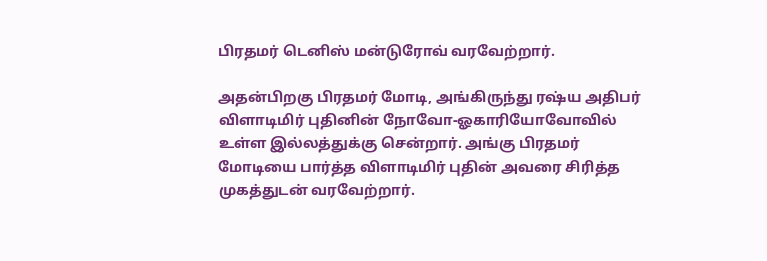பிரதமர் டெனிஸ் மன்டுரோவ் வரவேற்றார்.

அதன்பிறகு பிரதமர் மோடி, அங்கிருந்து ரஷ்ய அதிபர் விளாடிமிர் புதினின் நோவோ-ஓகாரியோவோவில் உள்ள இல்லத்துக்கு சென்றார். அங்கு பிரதமர் மோடியை பார்த்த விளாடிமிர் புதின் அவரை சிரித்த முகத்துடன் வரவேற்றார்.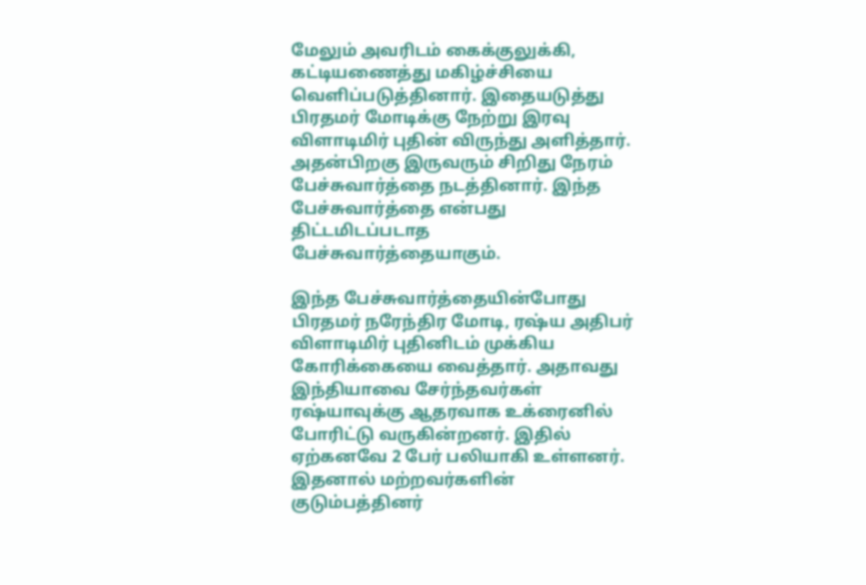மேலும் அவரிடம் கைக்குலுக்கி, கட்டியணைத்து மகிழ்ச்சியை வெளிப்படுத்தினார். இதையடுத்து பிரதமர் மோடிக்கு நேற்று இரவு விளாடிமிர் புதின் விருந்து அளித்தார். அதன்பிறகு இருவரும் சிறிது நேரம் பேச்சுவார்த்தை நடத்தினார். இந்த பேச்சுவார்த்தை என்பது திட்டமிடப்படாத பேச்சுவார்த்தையாகும்.

இந்த பேச்சுவார்த்தையின்போது பிரதமர் நரேந்திர மோடி, ரஷ்ய அதிபர் விளாடிமிர் புதினிடம் முக்கிய கோரிக்கையை வைத்தார். அதாவது இந்தியாவை சேர்ந்தவர்கள் ரஷ்யாவுக்கு ஆதரவாக உக்ரைனில் போரிட்டு வருகின்றனர். இதில் ஏற்கனவே 2 பேர் பலியாகி உள்ளனர். இதனால் மற்றவர்களின் குடும்பத்தினர்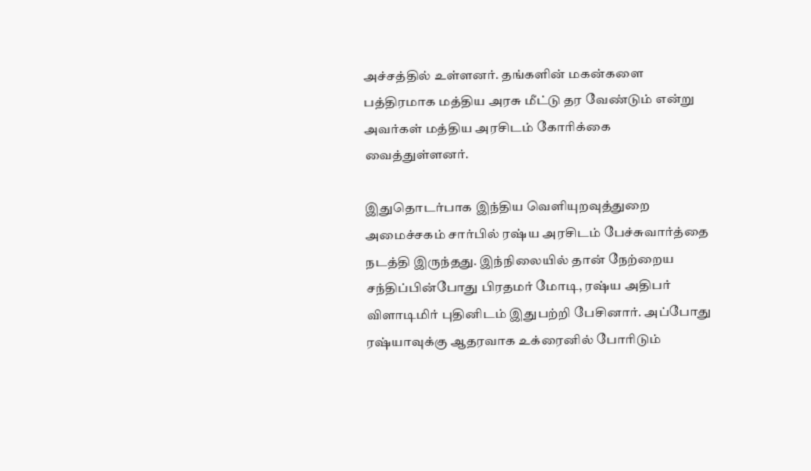அச்சத்தில் உள்ளனர். தங்களின் மகன்களை பத்திரமாக மத்திய அரசு மீட்டு தர வேண்டும் என்று அவர்கள் மத்திய அரசிடம் கோரிக்கை வைத்துள்ளனர்.

இதுதொடர்பாக இந்திய வெளியுறவுத்துறை அமைச்சகம் சார்பில் ரஷ்ய அரசிடம் பேச்சுவார்த்தை நடத்தி இருந்தது. இந்நிலையில் தான் நேற்றைய சந்திப்பின்போது பிரதமர் மோடி, ரஷ்ய அதிபர் விளாடிமிர் புதினிடம் இதுபற்றி பேசினார். அப்போது ரஷ்யாவுக்கு ஆதரவாக உக்ரைனில் போரிடும்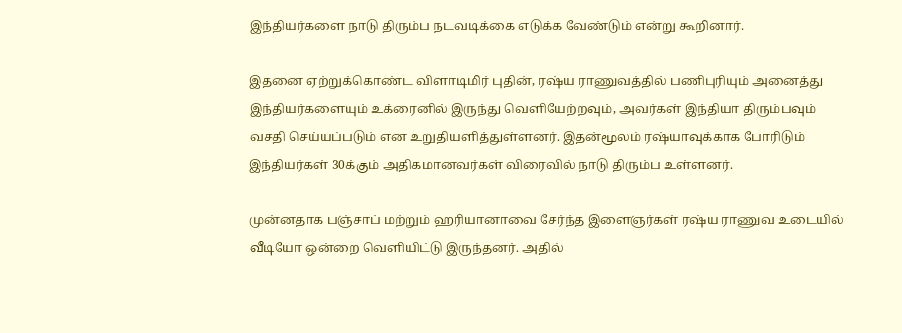இந்தியர்களை நாடு திரும்ப நடவடிக்கை எடுக்க வேண்டும் என்று கூறினார்.

இதனை ஏற்றுக்கொண்ட விளாடிமிர் புதின், ரஷ்ய ராணுவத்தில் பணிபுரியும் அனைத்து இந்தியர்களையும் உக்ரைனில் இருந்து வெளியேற்றவும், அவர்கள் இந்தியா திரும்பவும் வசதி செய்யப்படும் என உறுதியளித்துள்ளனர். இதன்மூலம் ரஷ்யாவுக்காக போரிடும் இந்தியர்கள் 30க்கும் அதிகமானவர்கள் விரைவில் நாடு திரும்ப உள்ளனர்.

முன்னதாக பஞ்சாப் மற்றும் ஹரியானாவை சேர்ந்த இளைஞர்கள் ரஷ்ய ராணுவ உடையில் வீடியோ ஒன்றை வெளியிட்டு இருந்தனர். அதில்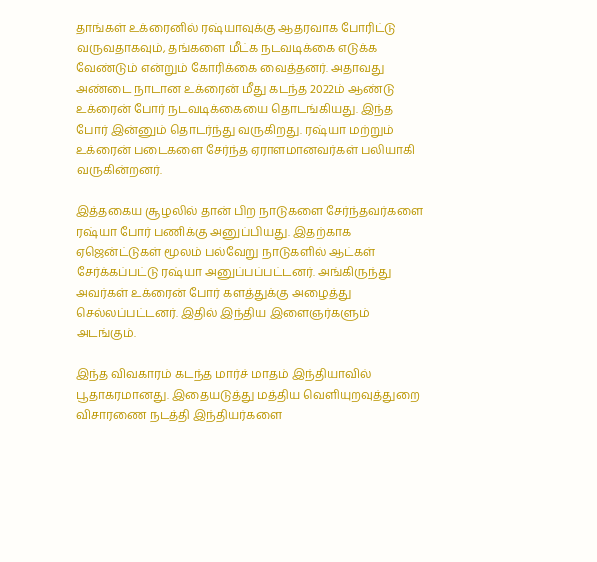தாங்கள் உக்ரைனில் ரஷ்யாவுக்கு ஆதரவாக போரிட்டு வருவதாகவும், தங்களை மீட்க நடவடிக்கை எடுக்க வேண்டும் என்றும் கோரிக்கை வைத்தனர். அதாவது அண்டை நாடான உக்ரைன் மீது கடந்த 2022ம் ஆண்டு உக்ரைன் போர் நடவடிக்கையை தொடங்கியது. இந்த போர் இன்னும் தொடர்ந்து வருகிறது. ரஷ்யா மற்றும் உக்ரைன் படைகளை சேர்ந்த ஏராளமானவர்கள் பலியாகி வருகின்றனர்.

இத்தகைய சூழலில் தான் பிற நாடுகளை சேர்ந்தவர்களை ரஷ்யா போர் பணிக்கு அனுப்பியது. இதற்காக ஏஜென்ட்டுகள் மூலம் பல்வேறு நாடுகளில் ஆட்கள் சேர்க்கப்பட்டு ரஷ்யா அனுப்பப்பட்டனர். அங்கிருந்து அவர்கள் உக்ரைன் போர் களத்துக்கு அழைத்து செல்லப்பட்டனர். இதில் இந்திய இளைஞர்களும் அடங்கும்.

இந்த விவகாரம் கடந்த மார்ச் மாதம் இந்தியாவில் பூதாகரமானது. இதையடுத்து மத்திய வெளியுறவுத்துறை விசாரணை நடத்தி இந்தியர்களை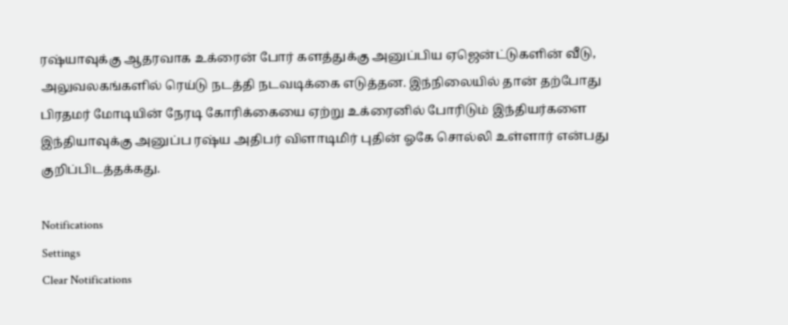ரஷ்யாவுக்கு ஆதரவாக உக்ரைன் போர் களத்துக்கு அனுப்பிய ஏஜென்ட்டுகளின் வீடு, அலுவலகங்களில் ரெய்டு நடத்தி நடவடிக்கை எடுத்தன. இந்நிலையில் தான் தற்போது பிரதமர் மோடியின் நேரடி கோரிக்கையை ஏற்று உக்ரைனில் போரிடும் இந்தியர்களை இந்தியாவுக்கு அனுப்ப ரஷ்ய அதிபர் விளாடிமிர் புதின் ஓகே சொல்லி உள்ளார் என்பது குறிப்பிடத்தக்கது.

Notifications
Settings
Clear Notifications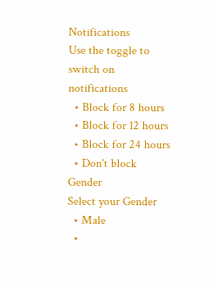Notifications
Use the toggle to switch on notifications
  • Block for 8 hours
  • Block for 12 hours
  • Block for 24 hours
  • Don't block
Gender
Select your Gender
  • Male
  •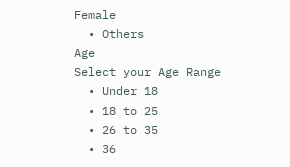Female
  • Others
Age
Select your Age Range
  • Under 18
  • 18 to 25
  • 26 to 35
  • 36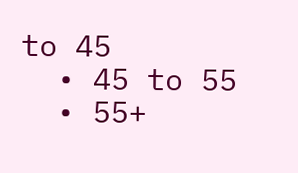to 45
  • 45 to 55
  • 55+